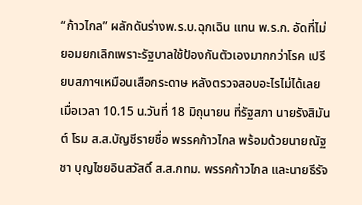“ก้าวไกล” ผลักดันร่างพ.ร.บ.ฉุกเฉิน แทน พ.ร.ก. อัดที่ไม่ยอมยกเลิกเพราะรัฐบาลใช้ป้องกันตัวเองมากกว่าโรค เปรียบสภาฯเหมือนเสือกระดาษ หลังตรวจสอบอะไรไม่ได้เลย
เมื่อเวลา 10.15 น.วันที่ 18 มิถุนายน ที่รัฐสภา นายรังสิมันต์ โรม ส.ส.บัญชีรายชื่อ พรรคก้าวไกล พร้อมด้วยนายณัฐชา บุญไชยอินสวัสดิ์ ส.ส.กทม. พรรคก้าวไกล และนายธีรัจ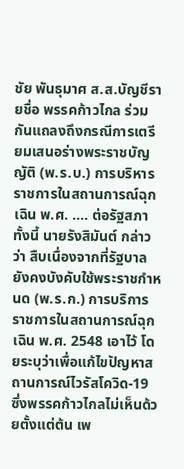ชัย พันธุมาศ ส.ส.บัญชีรายชื่อ พรรคก้าวไกล ร่วมกันแถลงถึงกรณีการเตรียมเสนอร่างพระราชบัญญัติ (พ.ร.บ.) การบริหารราชการในสถานการณ์ฉุกเฉิน พ.ศ. …. ต่อรัฐสภา ทั้งนี้ นายรังสิมันต์ กล่าวว่า สืบเนื่องจากที่รัฐบาลยังคงบังคับใช้พระราชกำหนด (พ.ร.ก.) การบริการราชการในสถานการณ์ฉุกเฉิน พ.ศ. 2548 เอาไว้ โดยระบุว่าเพื่อแก้ไขปัญหาสถานการณ์ไวรัสโควิด-19 ซึ่งพรรคก้าวไกลไม่เห็นด้วยตั้งแต่ต้น เพ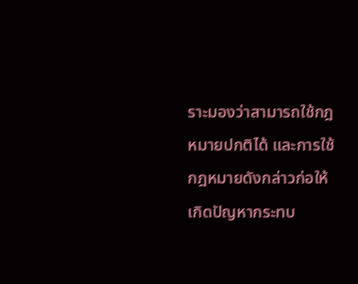ราะมองว่าสามารถใช้กฎหมายปกติได้ และการใช้กฎหมายดังกล่าวก่อให้เกิดปัญหากระทบ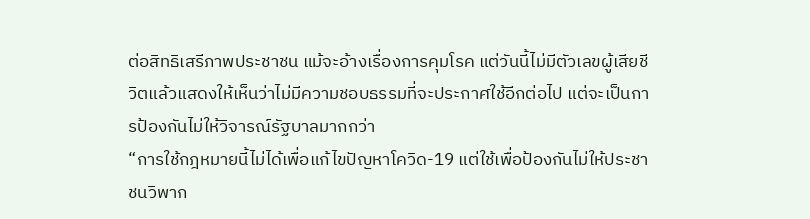ต่อสิทธิเสรีภาพประชาชน แม้จะอ้างเรื่องการคุมโรค แต่วันนี้ไม่มีตัวเลขผู้เสียชีวิตแล้วแสดงให้เห็นว่าไม่มีความชอบธรรมที่จะประกาศใช้อีกต่อไป แต่จะเป็นการป้องกันไม่ให้วิจารณ์รัฐบาลมากกว่า
“การใช้กฎหมายนี้ไม่ได้เพื่อแก้ไขปัญหาโควิด-19 แต่ใช้เพื่อป้องกันไม่ให้ประชาชนวิพาก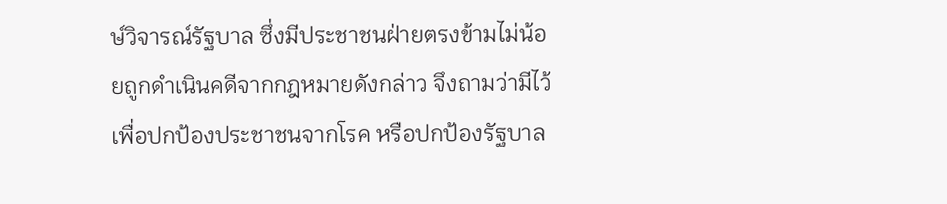ษ์วิจารณ์รัฐบาล ซึ่งมีประชาชนฝ่ายตรงข้ามไม่น้อยถูกดำเนินคดีจากกฎหมายดังกล่าว จึงถามว่ามีไว้เพื่อปกป้องประชาชนจากโรค หรือปกป้องรัฐบาล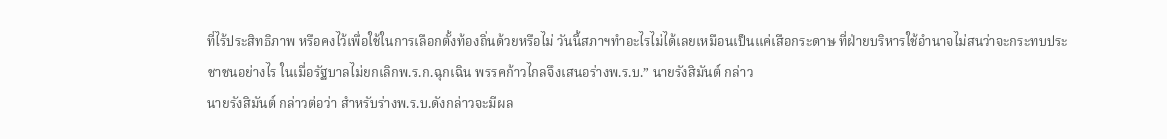ที่ไร้ประสิทธิภาพ หรือคงไว้เพื่อใช้ในการเลือกตั้งท้องถิ่นด้วยหรือไม่ วันนี้สภาฯทำอะไรไม่ได้เลยเหมือนเป็นแค่เสือกระดาษ ที่ฝ่ายบริหารใช้อำนาจไม่สนว่าจะกระทบประชาชนอย่างไร ในเมื่อรัฐบาลไม่ยกเลิกพ.ร.ก.ฉุกเฉิน พรรคก้าวไกลจึงเสนอร่างพ.ร.บ.” นายรังสิมันต์ กล่าว
นายรังสิมันต์ กล่าวต่อว่า สำหรับร่างพ.ร.บ.ดังกล่าวจะมีผล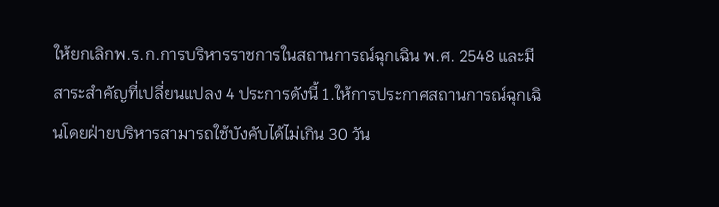ให้ยกเลิกพ.ร.ก.การบริหารราชการในสถานการณ์ฉุกเฉิน พ.ศ. 2548 และมีสาระสำคัญที่เปลี่ยนแปลง 4 ประการดังนี้ 1.ให้การประกาศสถานการณ์ฉุกเฉินโดยฝ่ายบริหารสามารถใช้บังคับได้ไม่เกิน 30 วัน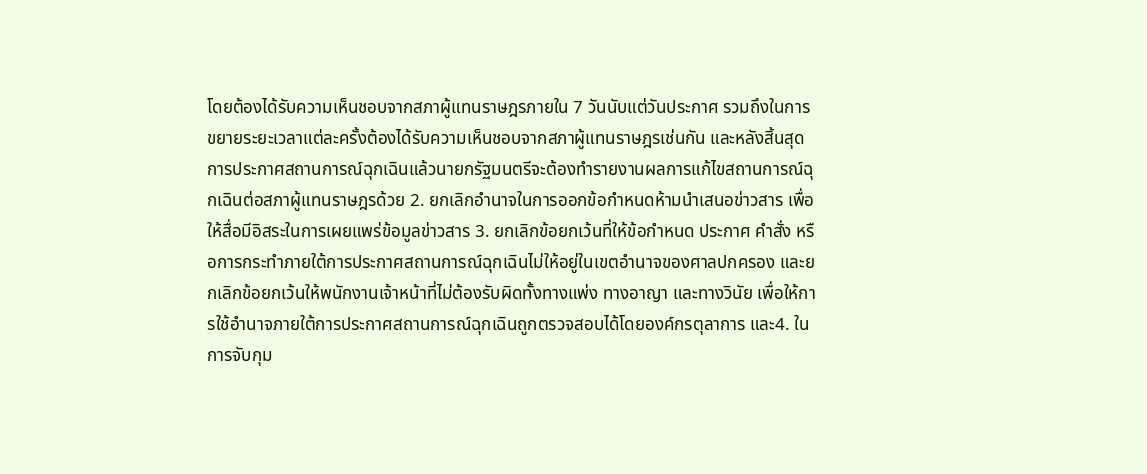โดยต้องได้รับความเห็นชอบจากสภาผู้แทนราษฎรภายใน 7 วันนับแต่วันประกาศ รวมถึงในการขยายระยะเวลาแต่ละครั้งต้องได้รับความเห็นชอบจากสภาผู้แทนราษฎรเช่นกัน และหลังสิ้นสุดการประกาศสถานการณ์ฉุกเฉินแล้วนายกรัฐมนตรีจะต้องทำรายงานผลการแก้ไขสถานการณ์ฉุกเฉินต่อสภาผู้แทนราษฎรด้วย 2. ยกเลิกอำนาจในการออกข้อกำหนดห้ามนำเสนอข่าวสาร เพื่อให้สื่อมีอิสระในการเผยแพร่ข้อมูลข่าวสาร 3. ยกเลิกข้อยกเว้นที่ให้ข้อกำหนด ประกาศ คำสั่ง หรือการกระทำภายใต้การประกาศสถานการณ์ฉุกเฉินไม่ให้อยู่ในเขตอำนาจของศาลปกครอง และยกเลิกข้อยกเว้นให้พนักงานเจ้าหน้าที่ไม่ต้องรับผิดทั้งทางแพ่ง ทางอาญา และทางวินัย เพื่อให้การใช้อำนาจภายใต้การประกาศสถานการณ์ฉุกเฉินถูกตรวจสอบได้โดยองค์กรตุลาการ และ4. ในการจับกุม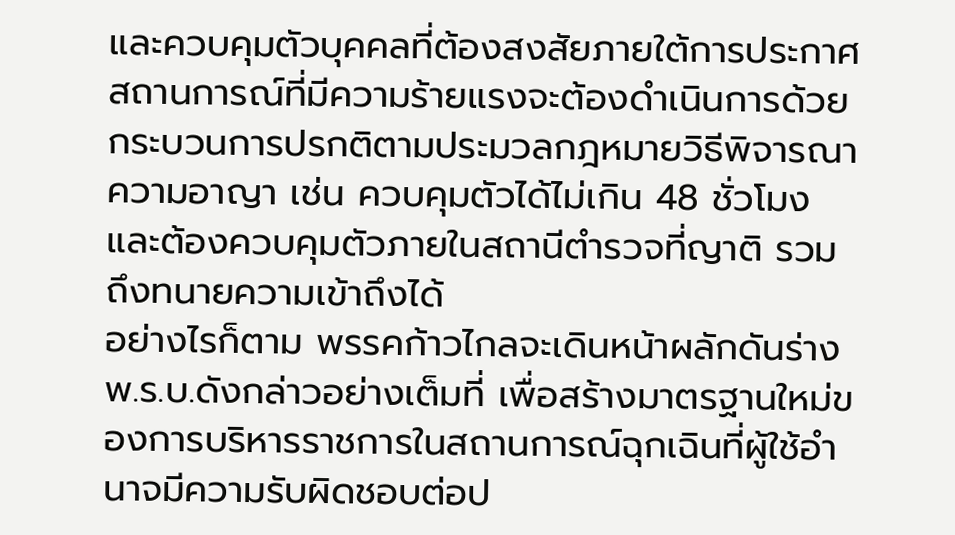และควบคุมตัวบุคคลที่ต้องสงสัยภายใต้การประกาศสถานการณ์ที่มีความร้ายแรงจะต้องดำเนินการด้วยกระบวนการปรกติตามประมวลกฎหมายวิธีพิจารณาความอาญา เช่น ควบคุมตัวได้ไม่เกิน 48 ชั่วโมง และต้องควบคุมตัวภายในสถานีตำรวจที่ญาติ รวมถึงทนายความเข้าถึงได้
อย่างไรก็ตาม พรรคก้าวไกลจะเดินหน้าผลักดันร่างพ.ร.บ.ดังกล่าวอย่างเต็มที่ เพื่อสร้างมาตรฐานใหม่ของการบริหารราชการในสถานการณ์ฉุกเฉินที่ผู้ใช้อำนาจมีความรับผิดชอบต่อป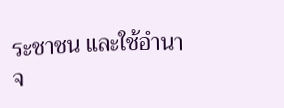ระชาชน และใช้อำนาจ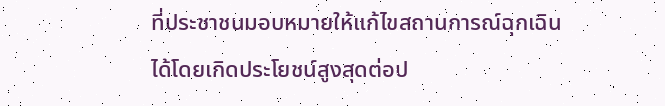ที่ประชาชนมอบหมายให้แก้ไขสถานการณ์ฉุกเฉินได้โดยเกิดประโยชน์สูงสุดต่อป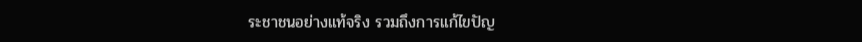ระชาชนอย่างแท้จริง รวมถึงการแก้ไขปัญ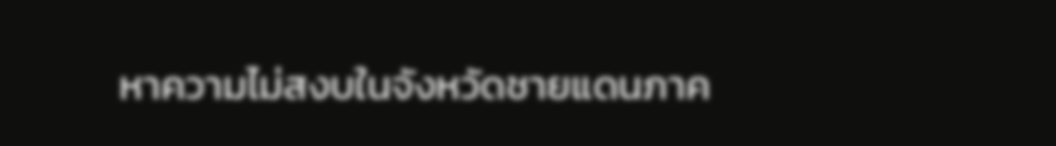หาความไม่สงบในจังหวัดชายแดนภาค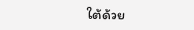ใต้ด้วย